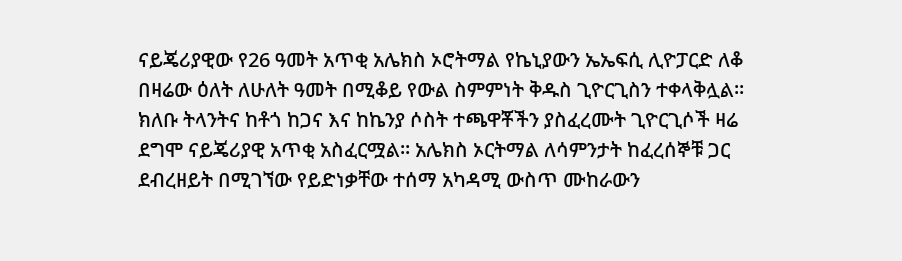ናይጄሪያዊው የ26 ዓመት አጥቂ አሌክስ ኦሮትማል የኬኒያውን ኤኤፍሲ ሊዮፓርድ ለቆ በዛሬው ዕለት ለሁለት ዓመት በሚቆይ የውል ስምምነት ቅዱስ ጊዮርጊስን ተቀላቅሏል።
ክለቡ ትላንትና ከቶጎ ከጋና እና ከኬንያ ሶስት ተጫዋቾችን ያስፈረሙት ጊዮርጊሶች ዛሬ ደግሞ ናይጄሪያዊ አጥቂ አስፈርሟል። አሌክስ ኦርትማል ለሳምንታት ከፈረሰኞቹ ጋር ደብረዘይት በሚገኘው የይድነቃቸው ተሰማ አካዳሚ ውስጥ ሙከራውን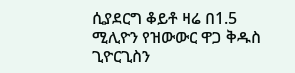ሲያደርግ ቆይቶ ዛሬ በ1.5 ሚሊዮን የዝውውር ዋጋ ቅዱስ ጊዮርጊስን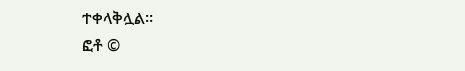ተቀላቅሏል።
ፎቶ ©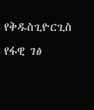የቅዱስጊዮርጊስ የፋዊ ገፅ